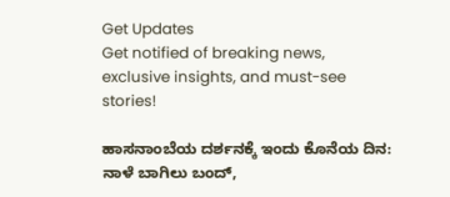Get Updates
Get notified of breaking news, exclusive insights, and must-see stories!

ಹಾಸನಾಂಬೆಯ ದರ್ಶನಕ್ಕೆ ಇಂದು ಕೊನೆಯ ದಿನ: ನಾಳೆ ಬಾಗಿಲು ಬಂದ್,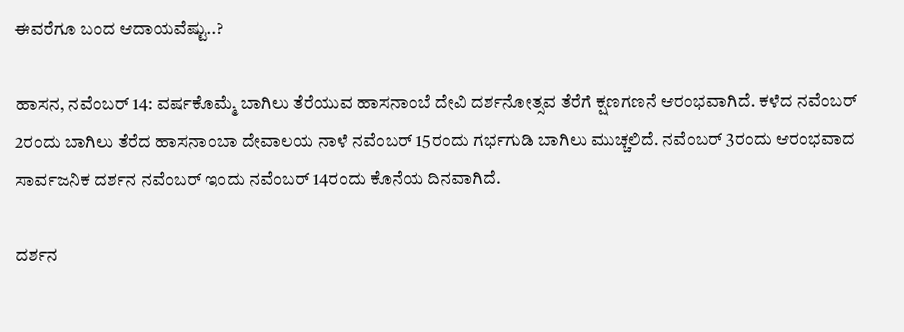ಈವರೆಗೂ ಬಂದ ಆದಾಯವೆಷ್ಟು..?

ಹಾಸನ, ನವೆಂಬರ್‌ 14: ವರ್ಷಕೊಮ್ಮೆ ಬಾಗಿಲು ತೆರೆಯುವ ಹಾಸನಾಂಬೆ ದೇವಿ ದರ್ಶನೋತ್ಸವ ತೆರೆಗೆ ಕ್ಷಣಗಣನೆ ಆರಂಭವಾಗಿದೆ. ಕಳೆದ ನವೆಂಬರ್‌ 2ರಂದು ಬಾಗಿಲು ತೆರೆದ ಹಾಸನಾಂಬಾ ದೇವಾಲಯ ನಾಳೆ ನವೆಂಬರ್‌ 15ರಂದು ಗರ್ಭಗುಡಿ ಬಾಗಿಲು ಮುಚ್ಚಲಿದೆ. ನವೆಂಬರ್‌ 3ರಂದು ಆರಂಭವಾದ ಸಾರ್ವಜನಿಕ ದರ್ಶನ ನವೆಂಬರ್‌ ಇಂದು ನವೆಂಬರ್‌ 14ರಂದು ಕೊನೆಯ ದಿನವಾಗಿದೆ.

ದರ್ಶನ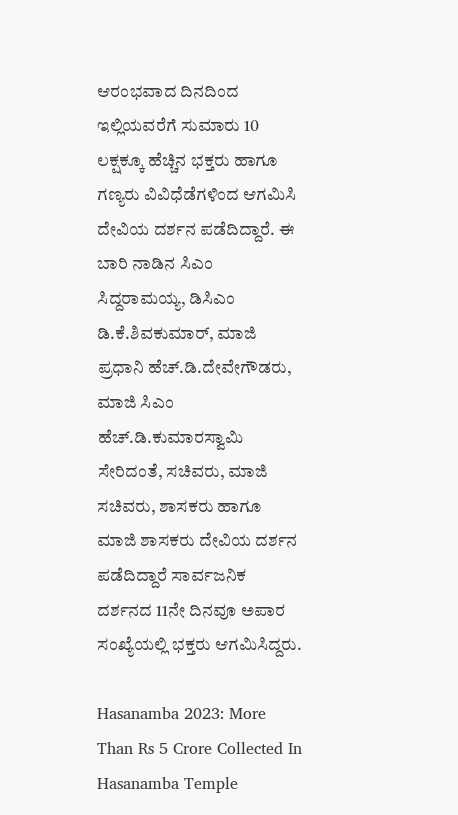ಆರಂಭವಾದ ದಿನದಿಂದ ಇಲ್ಲಿಯವರೆಗೆ ಸುಮಾರು 10 ಲಕ್ಷಕ್ಕೂ ಹೆಚ್ಚಿನ ಭಕ್ತರು ಹಾಗೂ ಗಣ್ಯರು ವಿವಿಧೆಡೆಗಳಿಂದ ಆಗಮಿಸಿ ದೇವಿಯ ದರ್ಶನ ಪಡೆದಿದ್ದಾರೆ. ಈ ಬಾರಿ ನಾಡಿನ ಸಿಎಂ ಸಿದ್ದರಾಮಯ್ಯ, ಡಿಸಿಎಂ ಡಿ.ಕೆ.ಶಿವಕುಮಾರ್, ಮಾಜಿ ಪ್ರಧಾನಿ ಹೆಚ್.ಡಿ.ದೇವೇಗೌಡರು, ಮಾಜಿ ಸಿಎಂ ಹೆಚ್.ಡಿ.ಕುಮಾರಸ್ವಾಮಿ ಸೇರಿದಂತೆ, ಸಚಿವರು, ಮಾಜಿ ಸಚಿವರು, ಶಾಸಕರು ಹಾಗೂ ಮಾಜಿ ಶಾಸಕರು ದೇವಿಯ ದರ್ಶನ ಪಡೆದಿದ್ದಾರೆ ಸಾರ್ವಜನಿಕ ದರ್ಶನದ 11ನೇ ದಿನವೂ ಅಪಾರ ಸಂಖ್ಯೆಯಲ್ಲಿ ಭಕ್ತರು ಆಗಮಿಸಿದ್ದರು.

Hasanamba 2023: More Than Rs 5 Crore Collected In Hasanamba Temple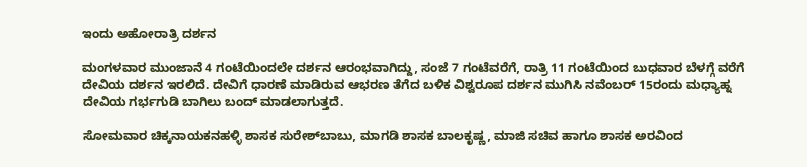ಇಂದು ಅಹೋರಾತ್ರಿ ದರ್ಶನ

ಮಂಗಳವಾರ ಮುಂಜಾನೆ 4 ಗಂಟೆಯಿಂದಲೇ ದರ್ಶನ ಆರಂಭವಾಗಿದ್ದು, ಸಂಜೆ 7 ಗಂಟೆವರೆಗೆ, ರಾತ್ರಿ 11 ಗಂಟೆಯಿಂದ ಬುಧವಾರ ಬೆಳಗ್ಗೆ ವರೆಗೆ ದೇವಿಯ ದರ್ಶನ ಇರಲಿದೆ. ದೇವಿಗೆ ಧಾರಣೆ ಮಾಡಿರುವ ಆಭರಣ ತೆಗೆದ ಬಳಿಕ ವಿಶ್ವರೂಪ ದರ್ಶನ ಮುಗಿಸಿ ನವೆಂಬರ್‌ 15ರಂದು ಮಧ್ಯಾಹ್ನ ದೇವಿಯ ಗರ್ಭಗುಡಿ ಬಾಗಿಲು ಬಂದ್ ಮಾಡಲಾಗುತ್ತದೆ.

ಸೋಮವಾರ ಚಿಕ್ಕನಾಯಕನಹಳ್ಳಿ ಶಾಸಕ ಸುರೇಶ್‌ಬಾಬು, ಮಾಗಡಿ ಶಾಸಕ ಬಾಲಕೃಷ್ಣ, ಮಾಜಿ ಸಚಿವ ಹಾಗೂ ಶಾಸಕ ಅರವಿಂದ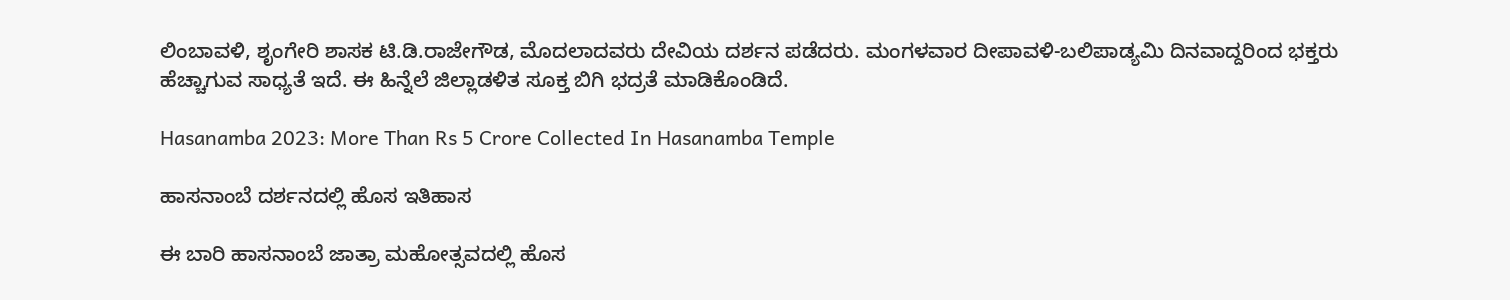ಲಿಂಬಾವಳಿ, ಶೃಂಗೇರಿ ಶಾಸಕ ಟಿ.ಡಿ.ರಾಜೇಗೌಡ, ಮೊದಲಾದವರು ದೇವಿಯ ದರ್ಶನ ಪಡೆದರು. ಮಂಗಳವಾರ ದೀಪಾವಳಿ-ಬಲಿಪಾಡ್ಯಮಿ ದಿನವಾದ್ದರಿಂದ ಭಕ್ತರು ಹೆಚ್ಚಾಗುವ ಸಾಧ್ಯತೆ ಇದೆ. ಈ ಹಿನ್ನೆಲೆ ಜಿಲ್ಲಾಡಳಿತ ಸೂಕ್ತ ಬಿಗಿ ಭದ್ರತೆ ಮಾಡಿಕೊಂಡಿದೆ.

Hasanamba 2023: More Than Rs 5 Crore Collected In Hasanamba Temple

ಹಾಸನಾಂಬೆ ದರ್ಶನದಲ್ಲಿ ಹೊಸ ಇತಿಹಾಸ

ಈ ಬಾರಿ ಹಾಸನಾಂಬೆ ಜಾತ್ರಾ ಮಹೋತ್ಸವದಲ್ಲಿ ಹೊಸ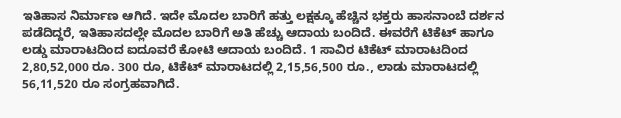ಇತಿಹಾಸ ನಿರ್ಮಾಣ ಆಗಿದೆ. ಇದೇ ಮೊದಲ ಬಾರಿಗೆ ಹತ್ತು ಲಕ್ಷಕ್ಕೂ ಹೆಚ್ಚಿನ ಭಕ್ತರು ಹಾಸನಾಂಬೆ ದರ್ಶನ ಪಡೆದಿದ್ದರೆ, ಇತಿಹಾಸದಲ್ಲೇ ಮೊದಲ ಬಾರಿಗೆ ಅತಿ ಹೆಚ್ಚು ಆದಾಯ ಬಂದಿದೆ. ಈವರೆಗೆ ಟಿಕೆಟ್ ಹಾಗೂ ಲಡ್ಡು ಮಾರಾಟದಿಂದ ಐದೂವರೆ ಕೋಟಿ ಆದಾಯ ಬಂದಿದೆ. 1 ಸಾವಿರ ಟಿಕೆಟ್ ಮಾರಾಟದಿಂದ 2,80,52,000 ರೂ. 300 ರೂ, ಟಿಕೆಟ್ ಮಾರಾಟದಲ್ಲಿ 2,15,56,500 ರೂ., ಲಾಡು ಮಾರಾಟದಲ್ಲಿ 56,11,520 ರೂ ಸಂಗ್ರಹವಾಗಿದೆ.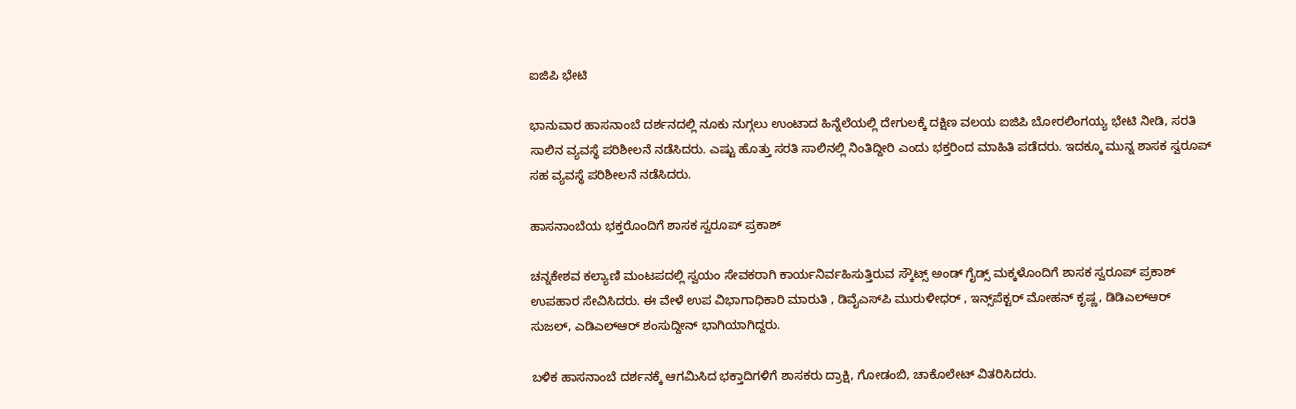ಐಜಿಪಿ ಭೇಟಿ

ಭಾನುವಾರ ಹಾಸನಾಂಬೆ ದರ್ಶನದಲ್ಲಿ ನೂಕು ನುಗ್ಗಲು ಉಂಟಾದ ಹಿನ್ನೆಲೆಯಲ್ಲಿ ದೇಗುಲಕ್ಕೆ ದಕ್ಷಿಣ ವಲಯ ಐಜಿಪಿ ಬೋರಲಿಂಗಯ್ಯ ಭೇಟಿ ನೀಡಿ, ಸರತಿ ಸಾಲಿನ ವ್ಯವಸ್ಥೆ ಪರಿಶೀಲನೆ ನಡೆಸಿದರು. ಎಷ್ಟು ಹೊತ್ತು ಸರತಿ ಸಾಲಿನಲ್ಲಿ ನಿಂತಿದ್ದೀರಿ ಎಂದು ಭಕ್ತರಿಂದ ಮಾಹಿತಿ ಪಡೆದರು. ಇದಕ್ಕೂ ಮುನ್ನ ಶಾಸಕ ಸ್ವರೂಪ್ ಸಹ ವ್ಯವಸ್ಥೆ ಪರಿಶೀಲನೆ ನಡೆಸಿದರು.

ಹಾಸನಾಂಬೆಯ ಭಕ್ತರೊಂದಿಗೆ ಶಾಸಕ ಸ್ವರೂಪ್ ಪ್ರಕಾಶ್

ಚನ್ನಕೇಶವ ಕಲ್ಯಾಣಿ ಮಂಟಪದಲ್ಲಿ ಸ್ವಯಂ ಸೇವಕರಾಗಿ ಕಾರ್ಯನಿರ್ವಹಿಸುತ್ತಿರುವ ಸ್ಕೌಟ್ಸ್ ಅಂಡ್ ಗೈಡ್ಸ್ ಮಕ್ಕಳೊಂದಿಗೆ ಶಾಸಕ ಸ್ವರೂಪ್ ಪ್ರಕಾಶ್ ಉಪಹಾರ ಸೇವಿಸಿದರು. ಈ ವೇಳೆ ಉಪ ವಿಭಾಗಾಧಿಕಾರಿ ಮಾರುತಿ , ಡಿವೈಎಸ್‌ಪಿ ಮುರುಳೀಧರ್ , ಇನ್ಸ್‌ಪೆಕ್ಟರ್ ಮೋಹನ್ ಕೃಷ್ಣ, ಡಿಡಿಎಲ್‌ಆರ್ ಸುಜಲ್, ಎಡಿಎಲ್‌ಆರ್ ಶಂಸುದ್ದೀನ್ ಭಾಗಿಯಾಗಿದ್ದರು.

ಬಳಿಕ ಹಾಸನಾಂಬೆ ದರ್ಶನಕ್ಕೆ ಆಗಮಿಸಿದ ಭಕ್ತಾದಿಗಳಿಗೆ ಶಾಸಕರು ದ್ರಾಕ್ಷಿ, ಗೋಡಂಬಿ, ಚಾಕೊಲೇಟ್ ವಿತರಿಸಿದರು.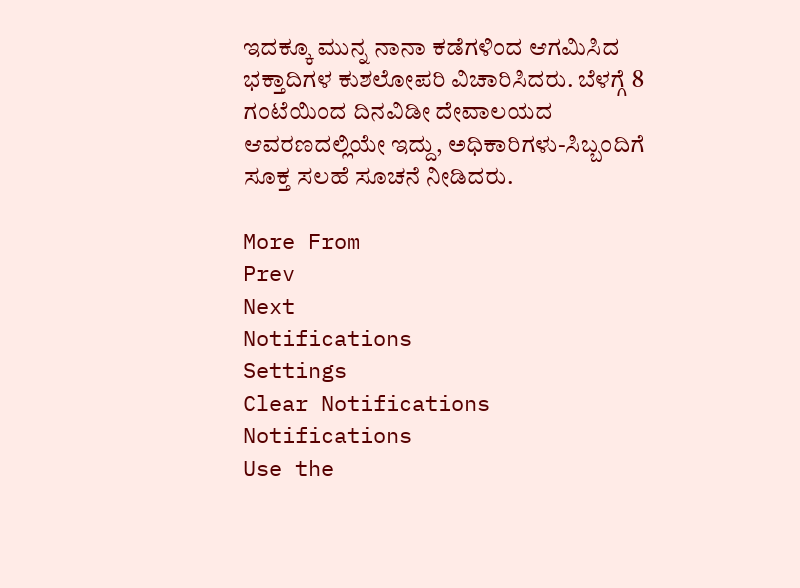ಇದಕ್ಕೂ ಮುನ್ನ ನಾನಾ ಕಡೆಗಳಿಂದ ಆಗಮಿಸಿದ ಭಕ್ತಾದಿಗಳ ಕುಶಲೋಪರಿ ವಿಚಾರಿಸಿದರು. ಬೆಳಗ್ಗೆ 8 ಗಂಟೆಯಿಂದ ದಿನವಿಡೀ ದೇವಾಲಯದ ಆವರಣದಲ್ಲಿಯೇ ಇದ್ದು, ಅಧಿಕಾರಿಗಳು-ಸಿಬ್ಬಂದಿಗೆ ಸೂಕ್ತ ಸಲಹೆ ಸೂಚನೆ ನೀಡಿದರು.

More From
Prev
Next
Notifications
Settings
Clear Notifications
Notifications
Use the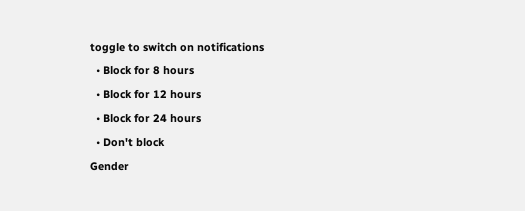toggle to switch on notifications
  • Block for 8 hours
  • Block for 12 hours
  • Block for 24 hours
  • Don't block
Gender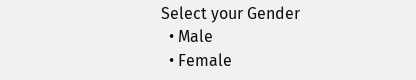Select your Gender
  • Male
  • Female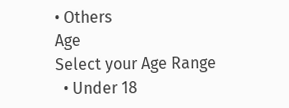• Others
Age
Select your Age Range
  • Under 18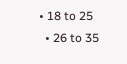• 18 to 25
  • 26 to 35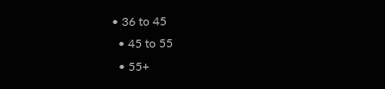• 36 to 45
  • 45 to 55
  • 55+